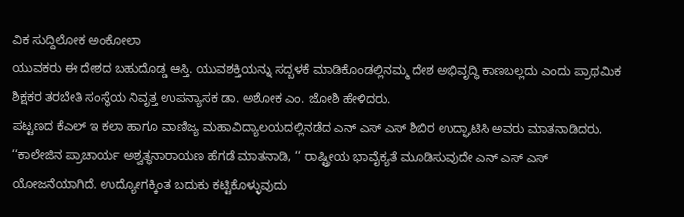ವಿಕ ಸುದ್ದಿಲೋಕ ಅಂಕೋಲಾ
ಯುವಕರು ಈ ದೇಶದ ಬಹುದೊಡ್ಡ ಆಸ್ತಿ. ಯುವಶಕ್ತಿಯನ್ನು ಸದ್ಬಳಕೆ ಮಾಡಿಕೊಂಡಲ್ಲಿನಮ್ಮ ದೇಶ ಅಭಿವೃದ್ಧಿ ಕಾಣಬಲ್ಲದು ಎಂದು ಪ್ರಾಥಮಿಕ ಶಿಕ್ಷಕರ ತರಬೇತಿ ಸಂಸ್ಥೆಯ ನಿವೃತ್ತ ಉಪನ್ಯಾಸಕ ಡಾ. ಅಶೋಕ ಎಂ. ಜೋಶಿ ಹೇಳಿದರು.
ಪಟ್ಟಣದ ಕೆಎಲ್ ಇ ಕಲಾ ಹಾಗೂ ವಾಣಿಜ್ಯ ಮಹಾವಿದ್ಯಾಲಯದಲ್ಲಿನಡೆದ ಎನ್ ಎಸ್ ಎಸ್ ಶಿಬಿರ ಉದ್ಘಾಟಿಸಿ ಅವರು ಮಾತನಾಡಿದರು.
‘‘ಕಾಲೇಜಿನ ಪ್ರಾಚಾರ್ಯ ಅಶ್ವತ್ಥನಾರಾಯಣ ಹೆಗಡೆ ಮಾತನಾಡಿ, ‘‘ ರಾಷ್ಟ್ರೀಯ ಭಾವೈಕ್ಯತೆ ಮೂಡಿಸುವುದೇ ಎನ್ ಎಸ್ ಎಸ್ ಯೋಜನೆಯಾಗಿದೆ. ಉದ್ಯೋಗಕ್ಕಿಂತ ಬದುಕು ಕಟ್ಟಿಕೊಳ್ಳುವುದು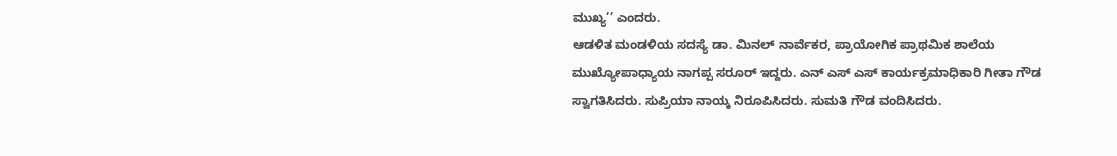ಮುಖ್ಯ’’ ಎಂದರು.
ಆಡಳಿತ ಮಂಡಳಿಯ ಸದಸ್ಯೆ ಡಾ. ಮಿನಲ್ ನಾರ್ವೆಕರ, ಪ್ರಾಯೋಗಿಕ ಪ್ರಾಥಮಿಕ ಶಾಲೆಯ ಮುಖ್ಯೋಪಾಧ್ಯಾಯ ನಾಗಪ್ಪ ಸರೂರ್ ಇದ್ದರು. ಎನ್ ಎಸ್ ಎಸ್ ಕಾರ್ಯಕ್ರಮಾಧಿಕಾರಿ ಗೀತಾ ಗೌಡ ಸ್ವಾಗತಿಸಿದರು. ಸುಪ್ರಿಯಾ ನಾಯ್ಕ ನಿರೂಪಿಸಿದರು. ಸುಮತಿ ಗೌಡ ವಂದಿಸಿದರು.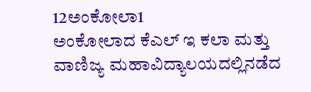12ಅಂಕೋಲಾ1
ಅಂಕೋಲಾದ ಕೆಎಲ್ ಇ ಕಲಾ ಮತ್ತು ವಾಣಿಜ್ಯ ಮಹಾವಿದ್ಯಾಲಯದಲ್ಲಿನಡೆದ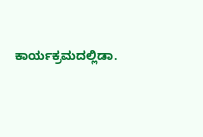ಕಾರ್ಯಕ್ರಮದಲ್ಲಿಡಾ.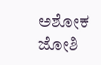ಅಶೋಕ ಜೋಶಿ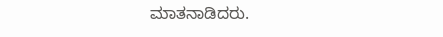ಮಾತನಾಡಿದರು.